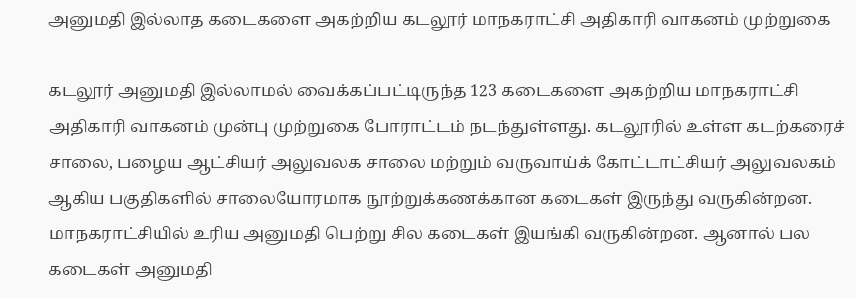அனுமதி இல்லாத கடைகளை அகற்றிய கடலூர் மாநகராட்சி அதிகாரி வாகனம் முற்றுகை

கடலூர் அனுமதி இல்லாமல் வைக்கப்பட்டிருந்த 123 கடைகளை அகற்றிய மாநகராட்சி அதிகாரி வாகனம் முன்பு முற்றுகை போராட்டம் நடந்துள்ளது. கடலூரில் உள்ள கடற்கரைச் சாலை, பழைய ஆட்சியர் அலுவலக சாலை மற்றும் வருவாய்க் கோட்டாட்சியர் அலுவலகம் ஆகிய பகுதிகளில் சாலையோரமாக நூற்றுக்கணக்கான கடைகள் இருந்து வருகின்றன. மாநகராட்சியில் உரிய அனுமதி பெற்று சில கடைகள் இயங்கி வருகின்றன. ஆனால் பல கடைகள் அனுமதி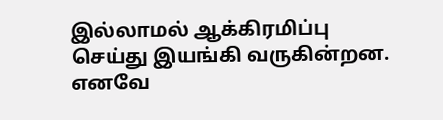இல்லாமல் ஆக்கிரமிப்பு செய்து இயங்கி வருகின்றன. எனவே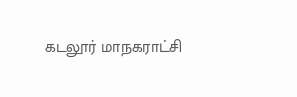கடலூர் மாநகராட்சி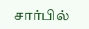சார்பில்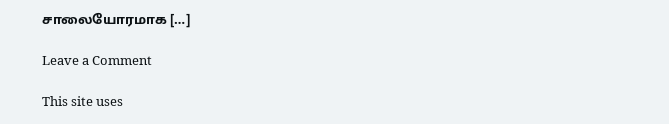சாலையோரமாக […]

Leave a Comment

This site uses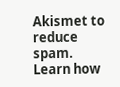Akismet to reduce spam. Learn how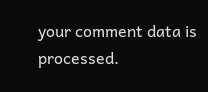your comment data is processed.